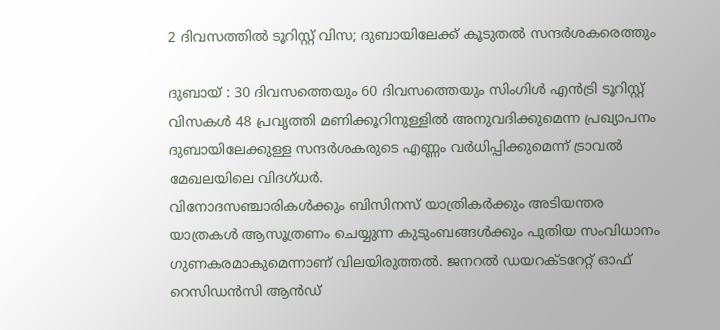2 ദിവസത്തിൽ ടൂറിസ്റ്റ് വിസ; ദുബായിലേക്ക് കൂടുതൽ സന്ദർശകരെത്തും

ദുബായ് : 30 ദിവസത്തെയും 60 ദിവസത്തെയും സിംഗിൾ എൻട്രി ടൂറിസ്റ്റ് വിസകൾ 48 പ്രവൃത്തി മണിക്കൂറിനുള്ളിൽ അനുവദിക്കുമെന്ന പ്രഖ്യാപനം ദുബായിലേക്കുള്ള സന്ദർശകരുടെ എണ്ണം വർധിപ്പിക്കുമെന്ന് ട്രാവൽ മേഖലയിലെ വിദഗ്ധർ.
വിനോദസഞ്ചാരികൾക്കും ബിസിനസ് യാത്രികർക്കും അടിയന്തര യാത്രകൾ ആസൂത്രണം ചെയ്യുന്ന കുടുംബങ്ങൾക്കും പുതിയ സംവിധാനം ഗുണകരമാകുമെന്നാണ് വിലയിരുത്തൽ. ജനറൽ ഡയറക്ടറേറ്റ് ഓഫ് റെസിഡൻസി ആൻഡ്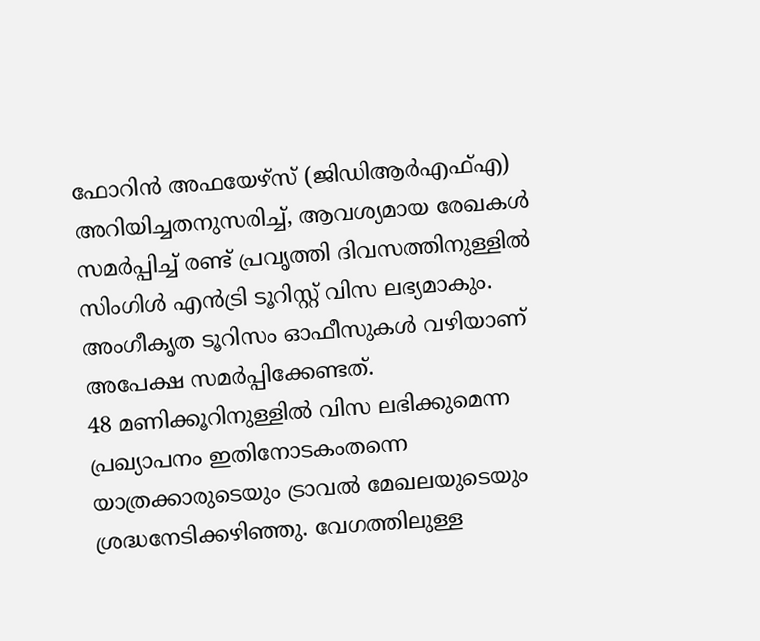ഫോറിൻ അഫയേഴ്സ് (ജിഡിആർഎഫ്എ) അറിയിച്ചതനുസരിച്ച്, ആവശ്യമായ രേഖകൾ സമർപ്പിച്ച് രണ്ട് പ്രവൃത്തി ദിവസത്തിനുള്ളിൽ സിംഗിൾ എൻട്രി ടൂറിസ്റ്റ് വിസ ലഭ്യമാകും. അംഗീകൃത ടൂറിസം ഓഫീസുകൾ വഴിയാണ് അപേക്ഷ സമർപ്പിക്കേണ്ടത്.
48 മണിക്കൂറിനുള്ളിൽ വിസ ലഭിക്കുമെന്ന പ്രഖ്യാപനം ഇതിനോടകംതന്നെ യാത്രക്കാരുടെയും ട്രാവൽ മേഖലയുടെയും ശ്രദ്ധനേടിക്കഴിഞ്ഞു. വേഗത്തിലുള്ള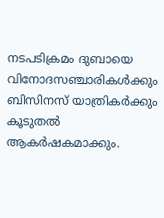നടപടിക്രമം ദുബായെ വിനോദസഞ്ചാരികൾക്കും ബിസിനസ് യാത്രികർക്കും കൂടുതൽ ആകർഷകമാക്കും.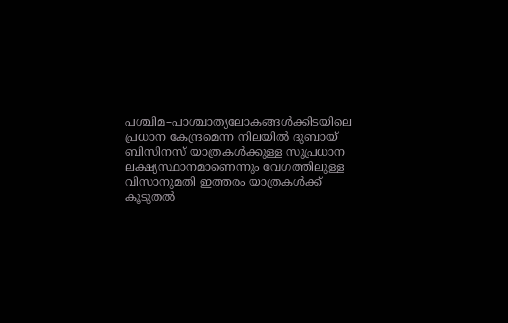പശ്ചിമ–പാശ്ചാത്യലോകങ്ങൾക്കിടയിലെ പ്രധാന കേന്ദ്രമെന്ന നിലയിൽ ദുബായ് ബിസിനസ് യാത്രകൾക്കുള്ള സുപ്രധാന ലക്ഷ്യസ്ഥാനമാണെന്നും വേഗത്തിലുള്ള വിസാനുമതി ഇത്തരം യാത്രകൾക്ക് കൂടുതൽ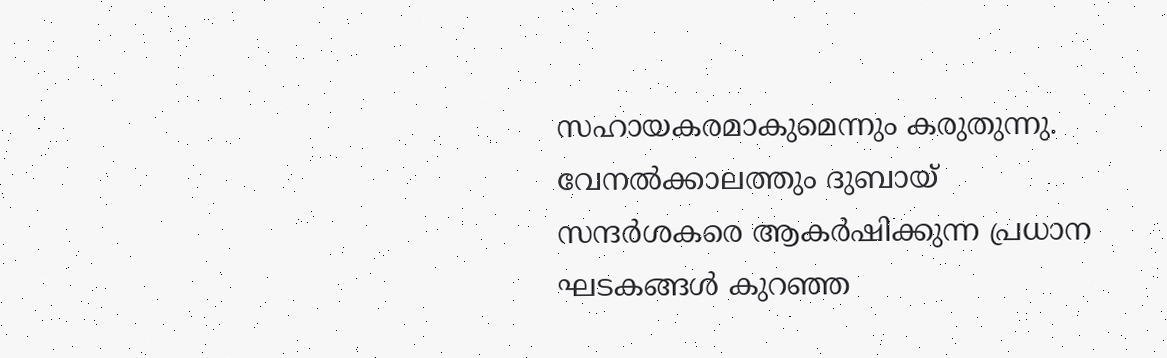സഹായകരമാകുമെന്നും കരുതുന്നു. വേനൽക്കാലത്തും ദുബായ് സന്ദർശകരെ ആകർഷിക്കുന്ന പ്രധാന ഘടകങ്ങൾ കുറഞ്ഞ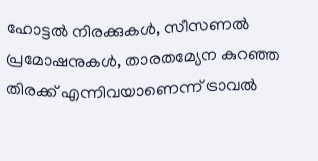ഹോട്ടൽ നിരക്കുകൾ, സീസണൽ പ്രമോഷനുകൾ, താരതമ്യേന കുറഞ്ഞ തിരക്ക് എന്നിവയാണെന്ന് ട്രാവൽ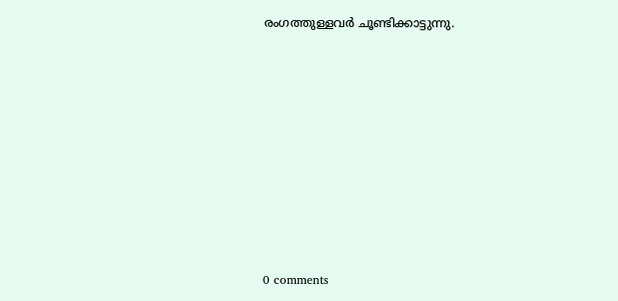രംഗത്തുള്ളവർ ചൂണ്ടിക്കാട്ടുന്നു.










0 comments